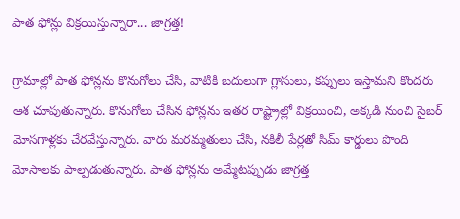పాత ఫోన్లు విక్రయిస్తున్నారా... జాగ్రత్త!

గ్రామాల్లో పాత ఫోన్లను కొనుగోలు చేసి, వాటికి బదులుగా గ్లాసులు, కప్పులు ఇస్తామని కొందరు ఆశ చూపుతున్నారు. కొనుగోలు చేసిన ఫోన్లను ఇతర రాష్ట్రాల్లో విక్రయించి, అక్కడి నుంచి సైబర్ మోసగాళ్లకు చేరవేస్తున్నారు. వారు మరమ్మతులు చేసి, నకిలీ పేర్లతో సిమ్ కార్డులు పొంది మోసాలకు పాల్పడుతున్నారు. పాత ఫోన్లను అమ్మేటప్పుడు జాగ్రత్త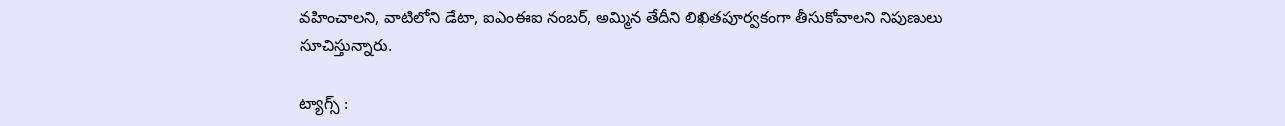వహించాలని, వాటిలోని డేటా, ఐఎంఈఐ నంబర్, అమ్మిన తేదీని లిఖితపూర్వకంగా తీసుకోవాలని నిపుణులు సూచిస్తున్నారు.

ట్యాగ్స్ :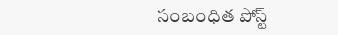సంబంధిత పోస్ట్